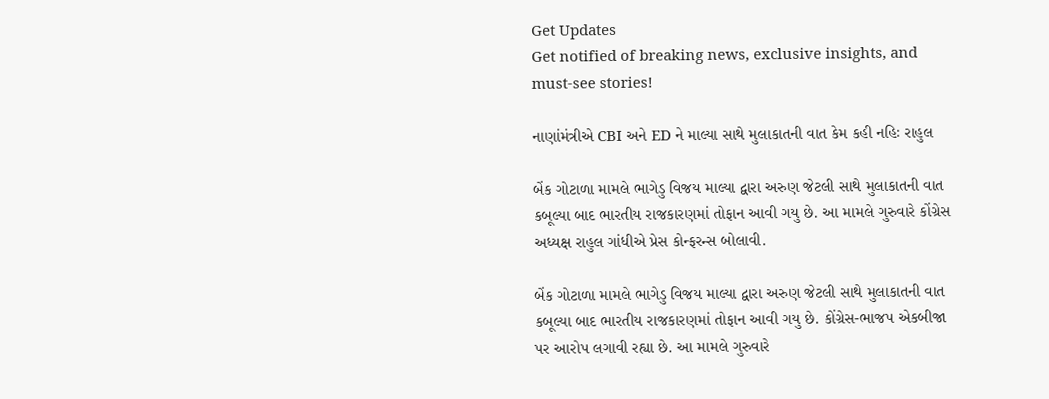Get Updates
Get notified of breaking news, exclusive insights, and must-see stories!

નાણાંમંત્રીએ CBI અને ED ને માલ્યા સાથે મુલાકાતની વાત કેમ કહી નહિઃ રાહુલ

બેંક ગોટાળા મામલે ભાગેડુ વિજય માલ્યા દ્વારા અરુણ જેટલી સાથે મુલાકાતની વાત કબૂલ્યા બાદ ભારતીય રાજકારણમાં તોફાન આવી ગયુ છે. આ મામલે ગુરુવારે કોંગ્રેસ અધ્યક્ષ રાહુલ ગાંધીએ પ્રેસ કોન્ફરન્સ બોલાવી.

બેંક ગોટાળા મામલે ભાગેડુ વિજય માલ્યા દ્વારા અરુણ જેટલી સાથે મુલાકાતની વાત કબૂલ્યા બાદ ભારતીય રાજકારણમાં તોફાન આવી ગયુ છે. કોંગ્રેસ-ભાજપ એકબીજા પર આરોપ લગાવી રહ્યા છે. આ મામલે ગુરુવારે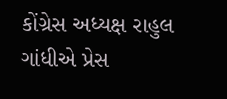કોંગ્રેસ અધ્યક્ષ રાહુલ ગાંધીએ પ્રેસ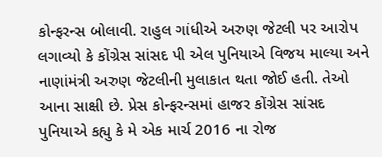કોન્ફરન્સ બોલાવી. રાહુલ ગાંધીએ અરુણ જેટલી પર આરોપ લગાવ્યો કે કોંગ્રેસ સાંસદ પી એલ પુનિયાએ વિજય માલ્યા અને નાણાંમંત્રી અરુણ જેટલીની મુલાકાત થતા જોઈ હતી. તેઓ આના સાક્ષી છે. પ્રેસ કોન્ફરન્સમાં હાજર કોંગ્રેસ સાંસદ પુનિયાએ કહ્યુ કે મે એક માર્ચ 2016 ના રોજ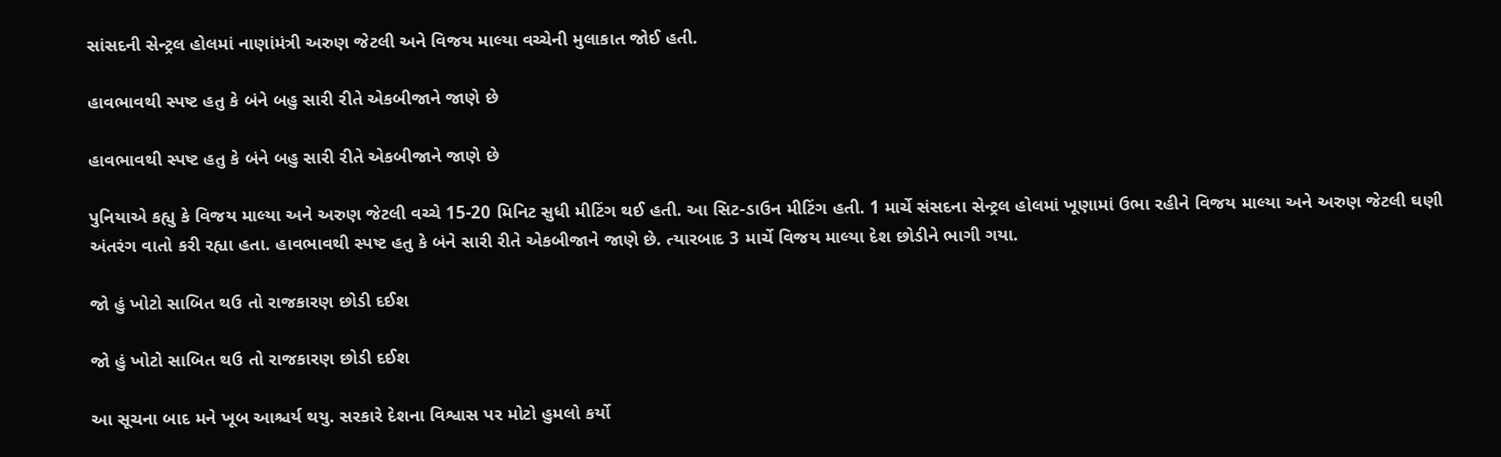સાંસદની સેન્ટ્રલ હોલમાં નાણાંમંત્રી અરુણ જેટલી અને વિજય માલ્યા વચ્ચેની મુલાકાત જોઈ હતી.

હાવભાવથી સ્પષ્ટ હતુ કે બંને બહુ સારી રીતે એકબીજાને જાણે છે

હાવભાવથી સ્પષ્ટ હતુ કે બંને બહુ સારી રીતે એકબીજાને જાણે છે

પુનિયાએ કહ્યુ કે વિજય માલ્યા અને અરુણ જેટલી વચ્ચે 15-20 મિનિટ સુધી મીટિંગ થઈ હતી. આ સિટ-ડાઉન મીટિંગ હતી. 1 માર્ચે સંસદના સેન્ટ્રલ હોલમાં ખૂણામાં ઉભા રહીને વિજય માલ્યા અને અરુણ જેટલી ઘણી અંતરંગ વાતો કરી રહ્યા હતા. હાવભાવથી સ્પષ્ટ હતુ કે બંને સારી રીતે એકબીજાને જાણે છે. ત્યારબાદ 3 માર્ચે વિજય માલ્યા દેશ છોડીને ભાગી ગયા.

જો હું ખોટો સાબિત થઉ તો રાજકારણ છોડી દઈશ

જો હું ખોટો સાબિત થઉ તો રાજકારણ છોડી દઈશ

આ સૂચના બાદ મને ખૂબ આશ્ચર્ય થયુ. સરકારે દેશના વિશ્વાસ પર મોટો હુમલો કર્યો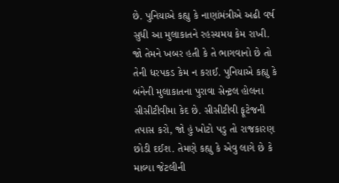છે. પુનિયાએ કહ્યુ કે નાણાંમંત્રીએ અઢી વર્ષ સુધી આ મુલાકાતને રહસ્યમય કેમ રાખી. જો તેમને ખબર હતી કે તે ભાગવાનો છે તો તેની ધરપકડ કેમ ન કરાઈ. પુનિયાએ કહ્યુ કે બંનેની મુલાકાતના પુરાવા સેન્ટ્રલ હોલના સીસીટીવીમા કેદ છે. સીસીટીવી ફૂટેજની તપાસ કરો, જો હું ખોટો પડુ તો રાજકારણ છોડી દઈશ. તેમણે કહ્યુ કે એવુ લાગે છે કે માલ્યા જેટલીની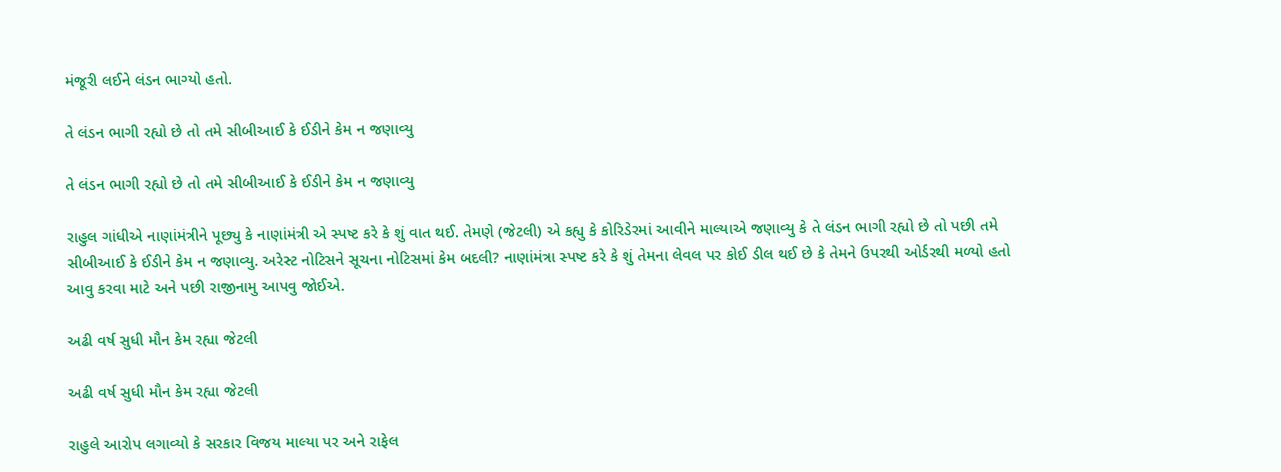મંજૂરી લઈને લંડન ભાગ્યો હતો.

તે લંડન ભાગી રહ્યો છે તો તમે સીબીઆઈ કે ઈડીને કેમ ન જણાવ્યુ

તે લંડન ભાગી રહ્યો છે તો તમે સીબીઆઈ કે ઈડીને કેમ ન જણાવ્યુ

રાહુલ ગાંધીએ નાણાંમંત્રીને પૂછ્યુ કે નાણાંમંત્રી એ સ્પષ્ટ કરે કે શું વાત થઈ. તેમણે (જેટલી) એ કહ્યુ કે કોરિડેરમાં આવીને માલ્યાએ જણાવ્યુ કે તે લંડન ભાગી રહ્યો છે તો પછી તમે સીબીઆઈ કે ઈડીને કેમ ન જણાવ્યુ. અરેસ્ટ નોટિસને સૂચના નોટિસમાં કેમ બદલી? નાણાંમંત્રા સ્પષ્ટ કરે કે શું તેમના લેવલ પર કોઈ ડીલ થઈ છે કે તેમને ઉપરથી ઓર્ડરથી મળ્યો હતો આવુ કરવા માટે અને પછી રાજીનામુ આપવુ જોઈએ.

અઢી વર્ષ સુધી મૌન કેમ રહ્યા જેટલી

અઢી વર્ષ સુધી મૌન કેમ રહ્યા જેટલી

રાહુલે આરોપ લગાવ્યો કે સરકાર વિજય માલ્યા પર અને રાફેલ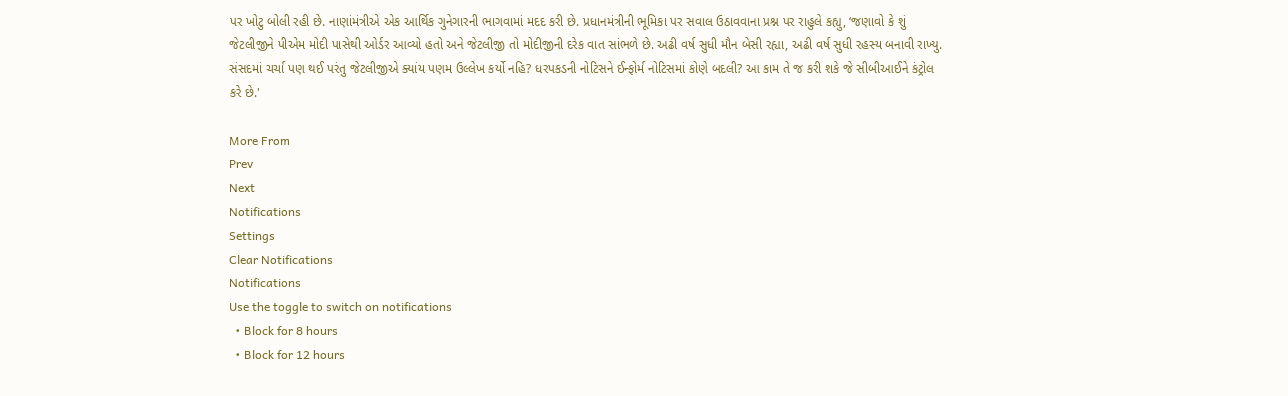પર ખોટુ બોલી રહી છે. નાણાંમંત્રીએ એક આર્થિક ગુનેગારની ભાગવામાં મદદ કરી છે. પ્રધાનમંત્રીની ભૂમિકા પર સવાલ ઉઠાવવાના પ્રશ્ન પર રાહુલે કહ્યુ, ‘જણાવો કે શું જેટલીજીને પીએમ મોદી પાસેથી ઓર્ડર આવ્યો હતો અને જેટલીજી તો મોદીજીની દરેક વાત સાંભળે છે. અઢી વર્ષ સુધી મૌન બેસી રહ્યા, અઢી વર્ષ સુધી રહસ્ય બનાવી રાખ્યુ. સંસદમાં ચર્ચા પણ થઈ પરંતુ જેટલીજીએ ક્યાંય પણમ ઉલ્લેખ કર્યો નહિ? ધરપકડની નોટિસને ઈન્ફોર્મ નોટિસમાં કોણે બદલી? આ કામ તે જ કરી શકે જે સીબીઆઈને કંટ્રોલ કરે છે.'

More From
Prev
Next
Notifications
Settings
Clear Notifications
Notifications
Use the toggle to switch on notifications
  • Block for 8 hours
  • Block for 12 hours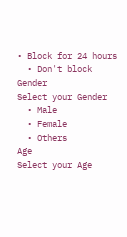• Block for 24 hours
  • Don't block
Gender
Select your Gender
  • Male
  • Female
  • Others
Age
Select your Age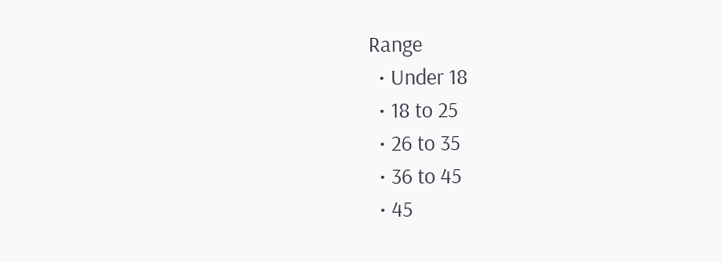Range
  • Under 18
  • 18 to 25
  • 26 to 35
  • 36 to 45
  • 45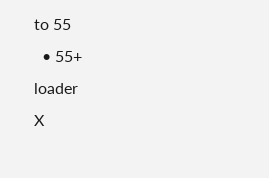to 55
  • 55+
loader
X